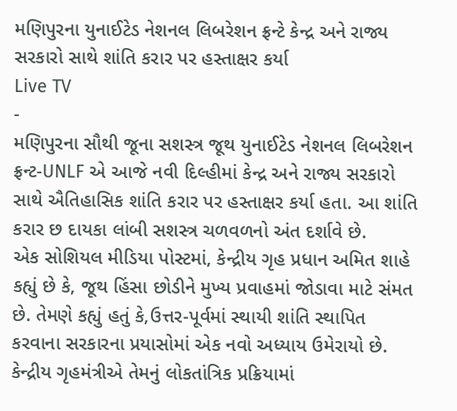મણિપુરના યુનાઈટેડ નેશનલ લિબરેશન ફ્રન્ટે કેન્દ્ર અને રાજ્ય સરકારો સાથે શાંતિ કરાર પર હસ્તાક્ષર કર્યા
Live TV
-
મણિપુરના સૌથી જૂના સશસ્ત્ર જૂથ યુનાઈટેડ નેશનલ લિબરેશન ફ્રન્ટ-UNLF એ આજે નવી દિલ્હીમાં કેન્દ્ર અને રાજ્ય સરકારો સાથે ઐતિહાસિક શાંતિ કરાર પર હસ્તાક્ષર કર્યા હતા. આ શાંતિ કરાર છ દાયકા લાંબી સશસ્ત્ર ચળવળનો અંત દર્શાવે છે.
એક સોશિયલ મીડિયા પોસ્ટમાં, કેન્દ્રીય ગૃહ પ્રધાન અમિત શાહે કહ્યું છે કે, જૂથ હિંસા છોડીને મુખ્ય પ્રવાહમાં જોડાવા માટે સંમત છે. તેમણે કહ્યું હતું કે,ઉત્તર-પૂર્વમાં સ્થાયી શાંતિ સ્થાપિત કરવાના સરકારના પ્રયાસોમાં એક નવો અધ્યાય ઉમેરાયો છે.
કેન્દ્રીય ગૃહમંત્રીએ તેમનું લોકતાંત્રિક પ્રક્રિયામાં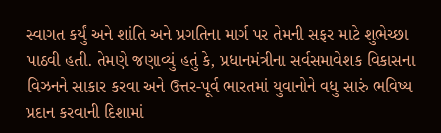સ્વાગત કર્યું અને શાંતિ અને પ્રગતિના માર્ગ પર તેમની સફર માટે શુભેચ્છા પાઠવી હતી. તેમણે જણાવ્યું હતું કે, પ્રધાનમંત્રીના સર્વસમાવેશક વિકાસના વિઝનને સાકાર કરવા અને ઉત્તર-પૂર્વ ભારતમાં યુવાનોને વધુ સારું ભવિષ્ય પ્રદાન કરવાની દિશામાં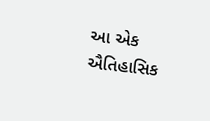આ એક ઐતિહાસિક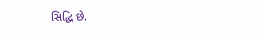સિદ્ધિ છે.